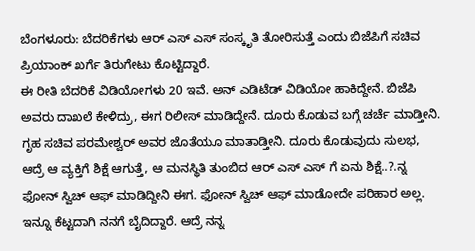ಬೆಂಗಳೂರು: ಬೆದರಿಕೆಗಳು ಆರ್ ಎಸ್ ಎಸ್ ಸಂಸ್ಕೃತಿ ತೋರಿಸುತ್ತೆ ಎಂದು ಬಿಜೆಪಿಗೆ ಸಚಿವ ಪ್ರಿಯಾಂಕ್ ಖರ್ಗೆ ತಿರುಗೇಟು ಕೊಟ್ಟಿದ್ದಾರೆ.
ಈ ರೀತಿ ಬೆದರಿಕೆ ವಿಡಿಯೋಗಳು 20 ಇವೆ. ಅನ್ ಎಡಿಟೆಡ್ ವಿಡಿಯೋ ಹಾಕಿದ್ದೇನೆ. ಬಿಜೆಪಿ ಅವರು ದಾಖಲೆ ಕೇಳಿದ್ರು, ಈಗ ರಿಲೀಸ್ ಮಾಡಿದ್ದೇನೆ. ದೂರು ಕೊಡುವ ಬಗ್ಗೆ ಚರ್ಚೆ ಮಾಡ್ತೀನಿ. ಗೃಹ ಸಚಿವ ಪರಮೇಶ್ವರ್ ಅವರ ಜೊತೆಯೂ ಮಾತಾಡ್ತೀನಿ. ದೂರು ಕೊಡುವುದು ಸುಲಭ, ಆದ್ರೆ ಆ ವ್ಯಕ್ತಿಗೆ ಶಿಕ್ಷೆ ಆಗುತ್ತೆ, ಆ ಮನಸ್ಥಿತಿ ತುಂಬಿದ ಆರ್ ಎಸ್ ಎಸ್ ಗೆ ಏನು ಶಿಕ್ಷೆ..?.ನ್ನ ಫೋನ್ ಸ್ವಿಚ್ ಆಫ್ ಮಾಡಿದ್ದೀನಿ ಈಗ. ಫೋನ್ ಸ್ವಿಚ್ ಆಫ್ ಮಾಡೋದೇ ಪರಿಹಾರ ಅಲ್ಲ. ಇನ್ನೂ ಕೆಟ್ಟದಾಗಿ ನನಗೆ ಬೈದಿದ್ದಾರೆ. ಆದ್ರೆ ನನ್ನ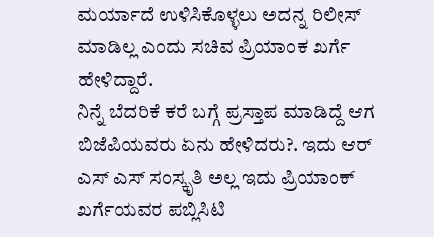ಮರ್ಯಾದೆ ಉಳಿಸಿಕೊಳ್ಳಲು ಅದನ್ನ ರಿಲೀಸ್ ಮಾಡಿಲ್ಲ ಎಂದು ಸಚಿವ ಪ್ರಿಯಾಂಕ ಖರ್ಗೆ ಹೇಳಿದ್ದಾರೆ.
ನಿನ್ನೆ ಬೆದರಿಕೆ ಕರೆ ಬಗ್ಗೆ ಪ್ರಸ್ತಾಪ ಮಾಡಿದ್ದೆ ಆಗ ಬಿಜೆಪಿಯವರು ಏನು ಹೇಳಿದರು?. ಇದು ಆರ್ ಎಸ್ ಎಸ್ ಸಂಸ್ಕೃತಿ ಅಲ್ಲ ಇದು ಪ್ರಿಯಾಂಕ್ ಖರ್ಗೆಯವರ ಪಬ್ಲಿಸಿಟಿ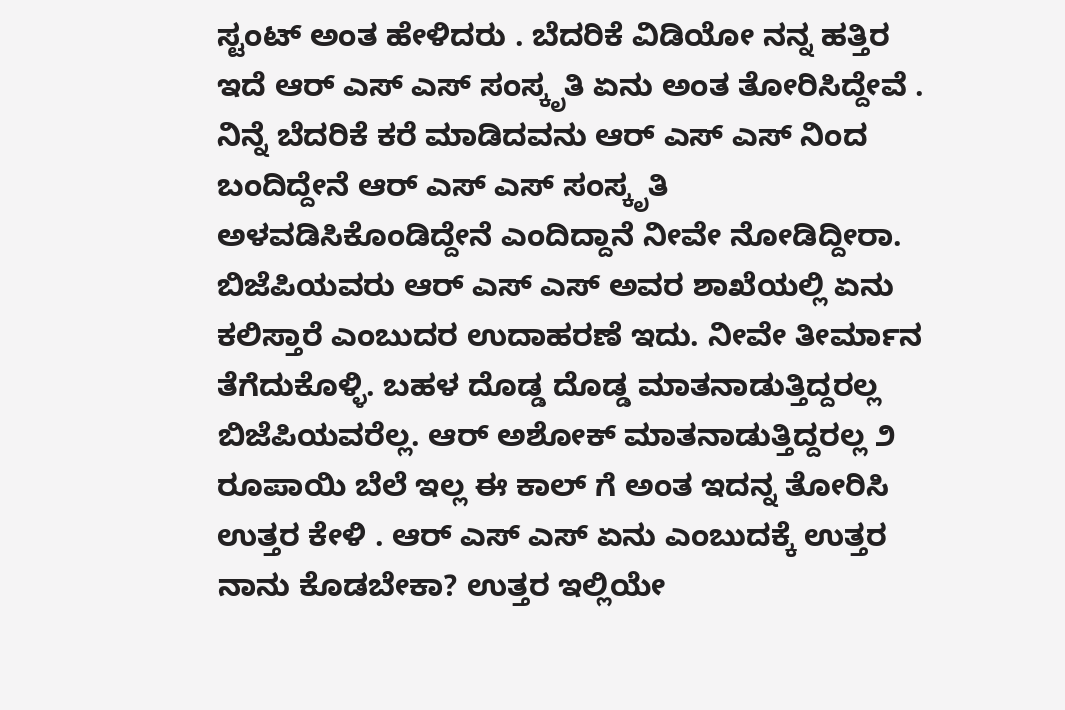ಸ್ಟಂಟ್ ಅಂತ ಹೇಳಿದರು . ಬೆದರಿಕೆ ವಿಡಿಯೋ ನನ್ನ ಹತ್ತಿರ ಇದೆ ಆರ್ ಎಸ್ ಎಸ್ ಸಂಸ್ಕೃತಿ ಏನು ಅಂತ ತೋರಿಸಿದ್ದೇವೆ . ನಿನ್ನೆ ಬೆದರಿಕೆ ಕರೆ ಮಾಡಿದವನು ಆರ್ ಎಸ್ ಎಸ್ ನಿಂದ ಬಂದಿದ್ದೇನೆ ಆರ್ ಎಸ್ ಎಸ್ ಸಂಸ್ಕೃತಿ ಅಳವಡಿಸಿಕೊಂಡಿದ್ದೇನೆ ಎಂದಿದ್ದಾನೆ ನೀವೇ ನೋಡಿದ್ದೀರಾ. ಬಿಜೆಪಿಯವರು ಆರ್ ಎಸ್ ಎಸ್ ಅವರ ಶಾಖೆಯಲ್ಲಿ ಏನು ಕಲಿಸ್ತಾರೆ ಎಂಬುದರ ಉದಾಹರಣೆ ಇದು. ನೀವೇ ತೀರ್ಮಾನ ತೆಗೆದುಕೊಳ್ಳಿ. ಬಹಳ ದೊಡ್ಡ ದೊಡ್ಡ ಮಾತನಾಡುತ್ತಿದ್ದರಲ್ಲ ಬಿಜೆಪಿಯವರೆಲ್ಲ. ಆರ್ ಅಶೋಕ್ ಮಾತನಾಡುತ್ತಿದ್ದರಲ್ಲ ೨ ರೂಪಾಯಿ ಬೆಲೆ ಇಲ್ಲ ಈ ಕಾಲ್ ಗೆ ಅಂತ ಇದನ್ನ ತೋರಿಸಿ ಉತ್ತರ ಕೇಳಿ . ಆರ್ ಎಸ್ ಎಸ್ ಏನು ಎಂಬುದಕ್ಕೆ ಉತ್ತರ ನಾನು ಕೊಡಬೇಕಾ? ಉತ್ತರ ಇಲ್ಲಿಯೇ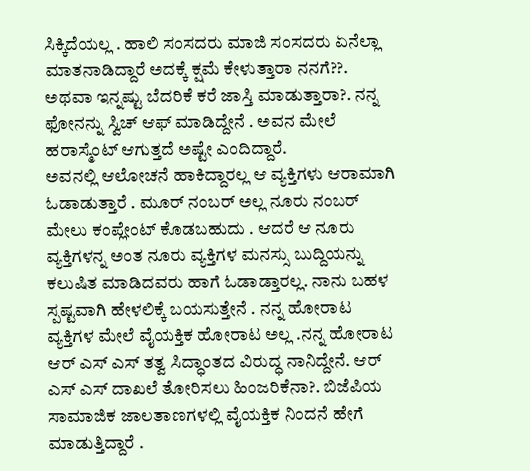ಸಿಕ್ಕಿದೆಯಲ್ಲ . ಹಾಲಿ ಸಂಸದರು ಮಾಜಿ ಸಂಸದರು ಏನೆಲ್ಲಾ ಮಾತನಾಡಿದ್ದಾರೆ ಅದಕ್ಕೆ ಕ್ಷಮೆ ಕೇಳುತ್ತಾರಾ ನನಗೆ??. ಅಥವಾ ಇನ್ನಷ್ಟು ಬೆದರಿಕೆ ಕರೆ ಜಾಸ್ತಿ ಮಾಡುತ್ತಾರಾ?. ನನ್ನ ಫೋನನ್ನು ಸ್ವಿಚ್ ಆಫ್ ಮಾಡಿದ್ದೇನೆ . ಅವನ ಮೇಲೆ ಹರಾಸ್ಮೆಂಟ್ ಆಗುತ್ತದೆ ಅಷ್ಟೇ ಎಂದಿದ್ದಾರೆ.
ಅವನಲ್ಲಿ ಆಲೋಚನೆ ಹಾಕಿದ್ದಾರಲ್ಲ ಆ ವ್ಯಕ್ತಿಗಳು ಆರಾಮಾಗಿ ಓಡಾಡುತ್ತಾರೆ . ಮೂರ್ ನಂಬರ್ ಅಲ್ಲ ನೂರು ನಂಬರ್ ಮೇಲು ಕಂಪ್ಲೇಂಟ್ ಕೊಡಬಹುದು . ಆದರೆ ಆ ನೂರು ವ್ಯಕ್ತಿಗಳನ್ನ ಅಂತ ನೂರು ವ್ಯಕ್ತಿಗಳ ಮನಸ್ಸು ಬುದ್ದಿಯನ್ನು ಕಲುಷಿತ ಮಾಡಿದವರು ಹಾಗೆ ಓಡಾಡ್ತಾರಲ್ಲ. ನಾನು ಬಹಳ ಸ್ಪಷ್ಟವಾಗಿ ಹೇಳಲಿಕ್ಕೆ ಬಯಸುತ್ತೇನೆ . ನನ್ನ ಹೋರಾಟ ವ್ಯಕ್ತಿಗಳ ಮೇಲೆ ವೈಯಕ್ತಿಕ ಹೋರಾಟ ಅಲ್ಲ .ನನ್ನ ಹೋರಾಟ ಆರ್ ಎಸ್ ಎಸ್ ತತ್ವ ಸಿದ್ಧಾಂತದ ವಿರುದ್ಧ ನಾನಿದ್ದೇನೆ. ಆರ್ ಎಸ್ ಎಸ್ ದಾಖಲೆ ತೋರಿಸಲು ಹಿಂಜರಿಕೆನಾ?. ಬಿಜೆಪಿಯ ಸಾಮಾಜಿಕ ಜಾಲತಾಣಗಳಲ್ಲಿ ವೈಯಕ್ತಿಕ ನಿಂದನೆ ಹೇಗೆ ಮಾಡುತ್ತಿದ್ದಾರೆ .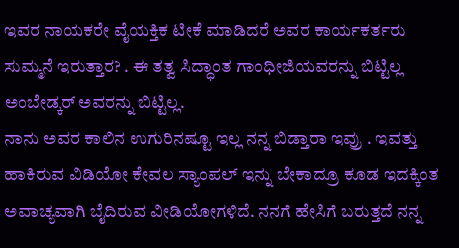ಇವರ ನಾಯಕರೇ ವೈಯಕ್ತಿಕ ಟೀಕೆ ಮಾಡಿದರೆ ಅವರ ಕಾರ್ಯಕರ್ತರು ಸುಮ್ಮನೆ ಇರುತ್ತಾರ? . ಈ ತತ್ವ ಸಿದ್ಧಾಂತ ಗಾಂಧೀಜಿಯವರನ್ನು ಬಿಟ್ಟಿಲ್ಲ ಅಂಬೇಡ್ಕರ್ ಅವರನ್ನು ಬಿಟ್ಟಿಲ್ಲ.
ನಾನು ಅವರ ಕಾಲಿನ ಉಗುರಿನಷ್ಟೂ ಇಲ್ಲ ನನ್ನ ಬಿಡ್ತಾರಾ ಇವ್ರು . ಇವತ್ತು ಹಾಕಿರುವ ವಿಡಿಯೋ ಕೇವಲ ಸ್ಯಾಂಪಲ್ ಇನ್ನು ಬೇಕಾದ್ರೂ ಕೂಡ ಇದಕ್ಕಿಂತ ಅವಾಚ್ಯವಾಗಿ ಬೈದಿರುವ ವೀಡಿಯೋಗಳಿದೆ. ನನಗೆ ಹೇಸಿಗೆ ಬರುತ್ತದೆ ನನ್ನ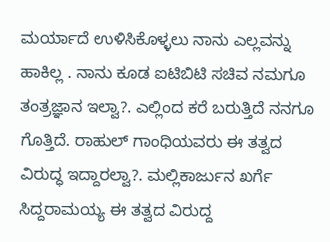ಮರ್ಯಾದೆ ಉಳಿಸಿಕೊಳ್ಳಲು ನಾನು ಎಲ್ಲವನ್ನು ಹಾಕಿಲ್ಲ . ನಾನು ಕೂಡ ಐಟಿಬಿಟಿ ಸಚಿವ ನಮಗೂ ತಂತ್ರಜ್ಞಾನ ಇಲ್ವಾ?. ಎಲ್ಲಿಂದ ಕರೆ ಬರುತ್ತಿದೆ ನನಗೂ ಗೊತ್ತಿದೆ. ರಾಹುಲ್ ಗಾಂಧಿಯವರು ಈ ತತ್ವದ ವಿರುದ್ಧ ಇದ್ದಾರಲ್ವಾ?. ಮಲ್ಲಿಕಾರ್ಜುನ ಖರ್ಗೆ ಸಿದ್ದರಾಮಯ್ಯ ಈ ತತ್ವದ ವಿರುದ್ದ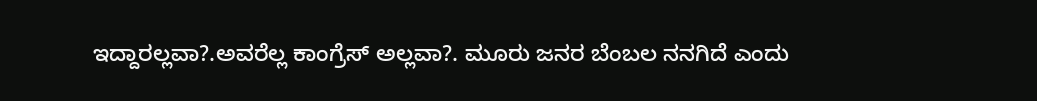ಇದ್ದಾರಲ್ಲವಾ?.ಅವರೆಲ್ಲ ಕಾಂಗ್ರೆಸ್ ಅಲ್ಲವಾ?. ಮೂರು ಜನರ ಬೆಂಬಲ ನನಗಿದೆ ಎಂದು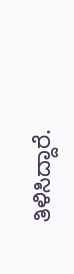ತಿಳಿಸಿದ್ದಾರೆ.